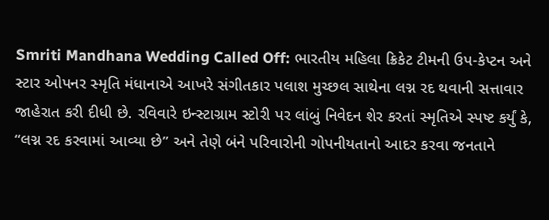Smriti Mandhana Wedding Called Off: ભારતીય મહિલા ક્રિકેટ ટીમની ઉપ-કેપ્ટન અને સ્ટાર ઓપનર સ્મૃતિ મંધાનાએ આખરે સંગીતકાર પલાશ મુચ્છલ સાથેના લગ્ન રદ થવાની સત્તાવાર જાહેરાત કરી દીધી છે. રવિવારે ઇન્સ્ટાગ્રામ સ્ટોરી પર લાંબું નિવેદન શેર કરતાં સ્મૃતિએ સ્પષ્ટ કર્યું કે, “લગ્ન રદ કરવામાં આવ્યા છે” અને તેણે બંને પરિવારોની ગોપનીયતાનો આદર કરવા જનતાને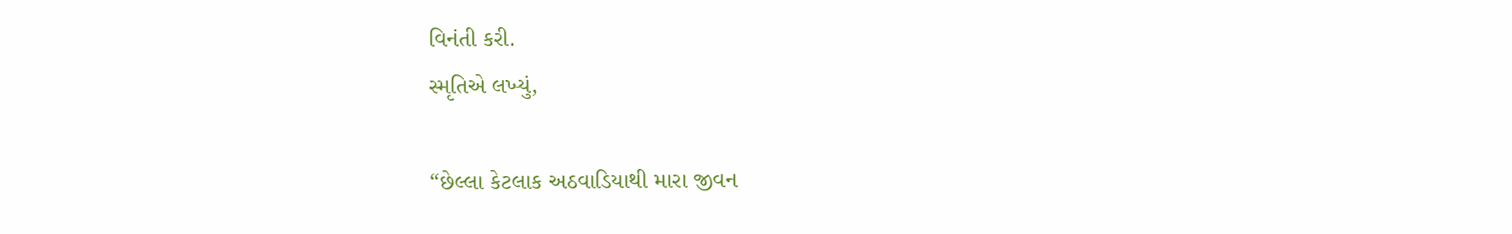વિનંતી કરી.
સ્મૃતિએ લખ્યું,

“છેલ્લા કેટલાક અઠવાડિયાથી મારા જીવન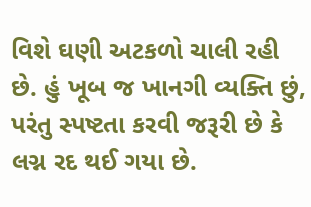વિશે ઘણી અટકળો ચાલી રહી છે. હું ખૂબ જ ખાનગી વ્યક્તિ છું, પરંતુ સ્પષ્ટતા કરવી જરૂરી છે કે લગ્ન રદ થઈ ગયા છે.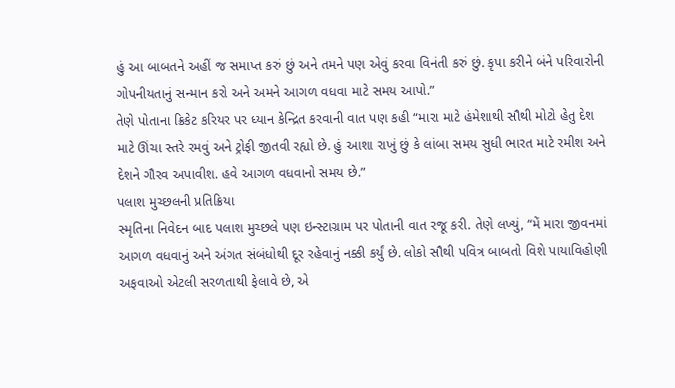હું આ બાબતને અહીં જ સમાપ્ત કરું છું અને તમને પણ એવું કરવા વિનંતી કરું છું. કૃપા કરીને બંને પરિવારોની ગોપનીયતાનું સન્માન કરો અને અમને આગળ વધવા માટે સમય આપો.”
તેણે પોતાના ક્રિકેટ કરિયર પર ધ્યાન કેન્દ્રિત કરવાની વાત પણ કહી “મારા માટે હંમેશાથી સૌથી મોટો હેતુ દેશ માટે ઊંચા સ્તરે રમવું અને ટ્રોફી જીતવી રહ્યો છે. હું આશા રાખું છું કે લાંબા સમય સુધી ભારત માટે રમીશ અને દેશને ગૌરવ અપાવીશ. હવે આગળ વધવાનો સમય છે.”
પલાશ મુચ્છલની પ્રતિક્રિયા
સ્મૃતિના નિવેદન બાદ પલાશ મુચ્છલે પણ ઇન્સ્ટાગ્રામ પર પોતાની વાત રજૂ કરી. તેણે લખ્યું, “મેં મારા જીવનમાં આગળ વધવાનું અને અંગત સંબંધોથી દૂર રહેવાનું નક્કી કર્યું છે. લોકો સૌથી પવિત્ર બાબતો વિશે પાયાવિહોણી અફવાઓ એટલી સરળતાથી ફેલાવે છે, એ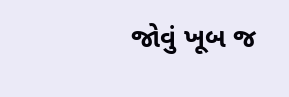જોવું ખૂબ જ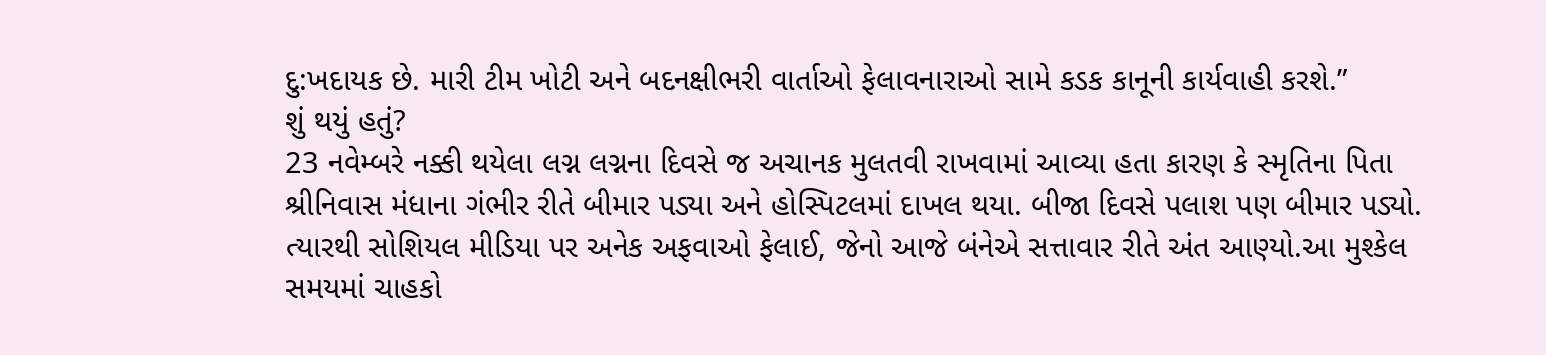દુ:ખદાયક છે. મારી ટીમ ખોટી અને બદનક્ષીભરી વાર્તાઓ ફેલાવનારાઓ સામે કડક કાનૂની કાર્યવાહી કરશે.”
શું થયું હતું?
23 નવેમ્બરે નક્કી થયેલા લગ્ન લગ્નના દિવસે જ અચાનક મુલતવી રાખવામાં આવ્યા હતા કારણ કે સ્મૃતિના પિતા શ્રીનિવાસ મંધાના ગંભીર રીતે બીમાર પડ્યા અને હોસ્પિટલમાં દાખલ થયા. બીજા દિવસે પલાશ પણ બીમાર પડ્યો. ત્યારથી સોશિયલ મીડિયા પર અનેક અફવાઓ ફેલાઈ, જેનો આજે બંનેએ સત્તાવાર રીતે અંત આણ્યો.આ મુશ્કેલ સમયમાં ચાહકો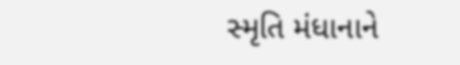સ્મૃતિ મંધાનાને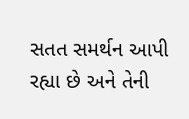સતત સમર્થન આપી રહ્યા છે અને તેની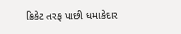ક્રિકેટ તરફ પાછી ધમાકેદાર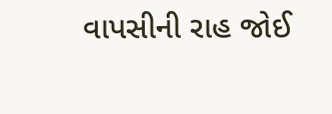વાપસીની રાહ જોઈ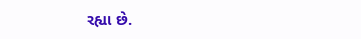રહ્યા છે.